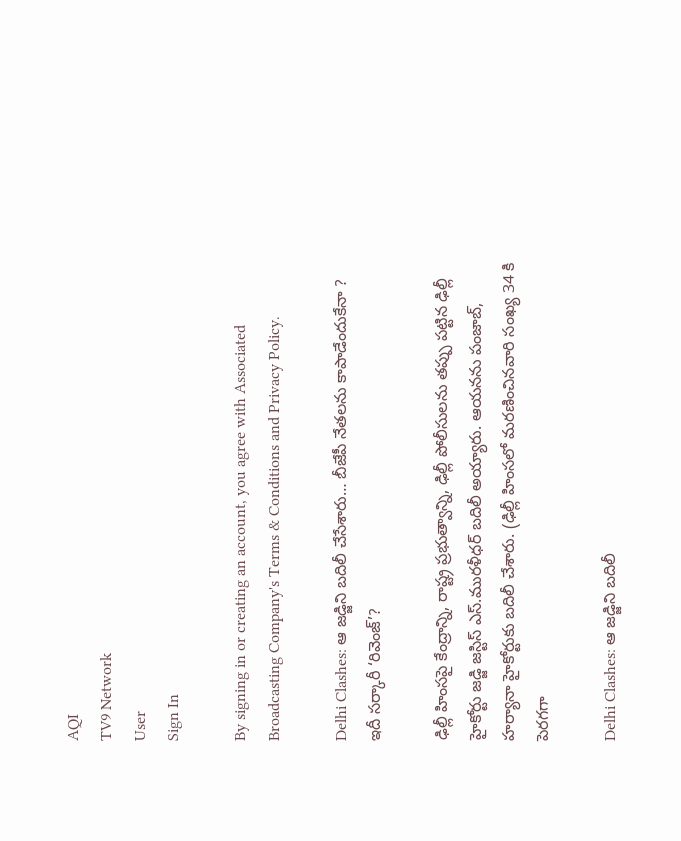AQI
TV9 Network
User
Sign In

By signing in or creating an account, you agree with Associated Broadcasting Company's Terms & Conditions and Privacy Policy.

Delhi Clashes: ఆ జడ్జిని బదిలీ చేసేశారు… బీజేపీ నేతలను కాపాడేందుకేనా ? ఇదీ సర్కారీ ‘రివెంజ్’?

ఢిల్లీ హింసపై కేంద్రాన్ని, రాష్ట్ర ప్రభుత్వాన్ని, ఢిల్లీ పోలీసులను తప్పు పట్టిన ఢిల్లీ హైకోర్టు జడ్జి జస్టిస్ ఎస్.మురళీధర్ బదిలీ అయ్యారు. ఆయనను పంజాబ్, హర్యానా హైకోర్టుకు బదిలీ చేశారు. (ఢిల్లీ హింసలో మరణించినవారి సంఖ్య 34 కి పెరగగా

Delhi Clashes: ఆ జడ్జిని బదిలీ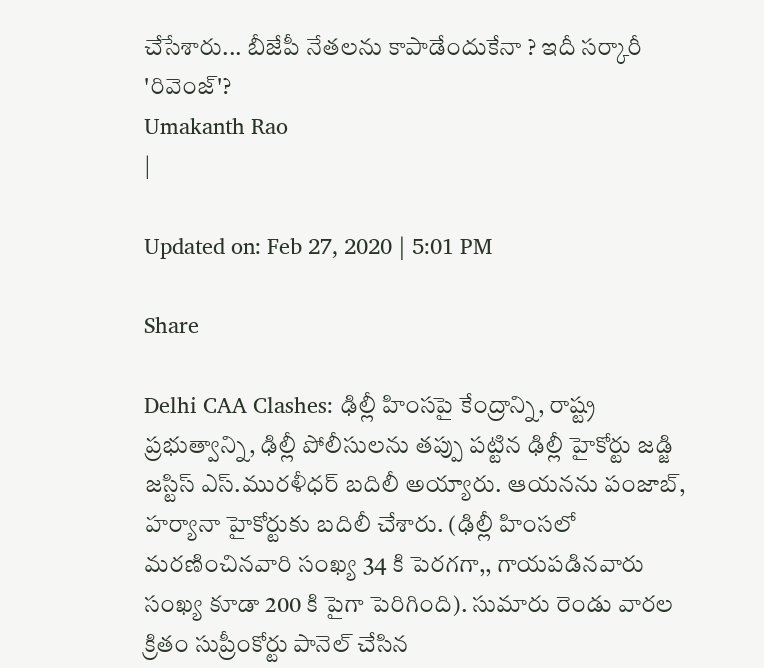చేసేశారు... బీజేపీ నేతలను కాపాడేందుకేనా ? ఇదీ సర్కారీ 'రివెంజ్'?
Umakanth Rao
|

Updated on: Feb 27, 2020 | 5:01 PM

Share

Delhi CAA Clashes: ఢిల్లీ హింసపై కేంద్రాన్ని, రాష్ట్ర ప్రభుత్వాన్ని, ఢిల్లీ పోలీసులను తప్పు పట్టిన ఢిల్లీ హైకోర్టు జడ్జి జస్టిస్ ఎస్.మురళీధర్ బదిలీ అయ్యారు. ఆయనను పంజాబ్, హర్యానా హైకోర్టుకు బదిలీ చేశారు. (ఢిల్లీ హింసలో మరణించినవారి సంఖ్య 34 కి పెరగగా,, గాయపడినవారు సంఖ్య కూడా 200 కి పైగా పెరిగింది). సుమారు రెండు వారల క్రితం సుప్రీంకోర్టు పానెల్ చేసిన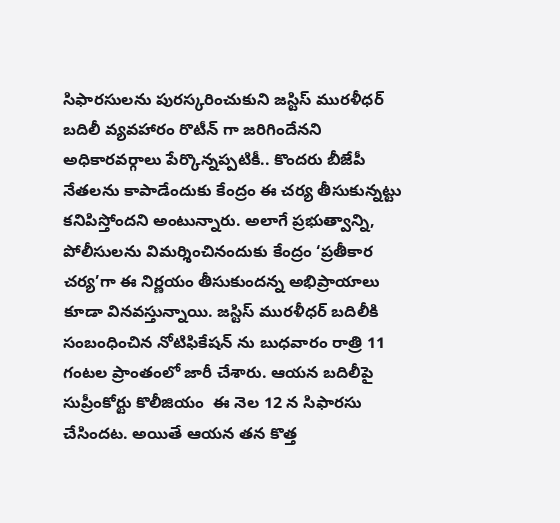సిఫారసులను పురస్కరించుకుని జస్టిస్ మురళీధర్ బదిలీ వ్యవహారం రొటీన్ గా జరిగిందేనని అధికారవర్గాలు పేర్కొన్నప్పటికీ.. కొందరు బీజేపీ నేతలను కాపాడేందుకు కేంద్రం ఈ చర్య తీసుకున్నట్టు కనిపిస్తోందని అంటున్నారు. అలాగే ప్రభుత్వాన్ని, పోలీసులను విమర్శించినందుకు కేంద్రం ‘ప్రతీకార చర్య’గా ఈ నిర్ణయం తీసుకుందన్న అభిప్రాయాలు  కూడా వినవస్తున్నాయి. జస్టిస్ మురళీధర్ బదిలీకి సంబంధించిన నోటిఫికేషన్ ను బుధవారం రాత్రి 11 గంటల ప్రాంతంలో జారీ చేశారు. ఆయన బదిలీపై సుప్రీంకోర్టు కొలీజియం  ఈ నెల 12 న సిఫారసు చేసిందట. అయితే ఆయన తన కొత్త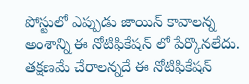పోస్టులో ఎప్పుడు జాయిన్ కావాలన్న అంశాన్ని ఈ నోటిఫికేషన్ లో పేర్కొనలేదు.  తక్షణమే చేరాలన్నదే ఈ నోటిఫికేషన్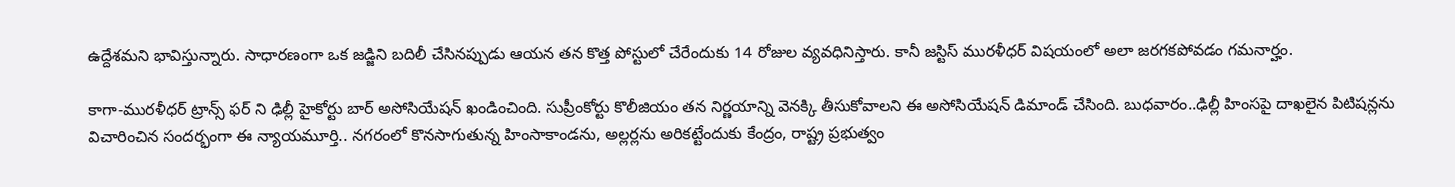ఉద్దేశమని భావిస్తున్నారు. సాధారణంగా ఒక జడ్జిని బదిలీ చేసినప్పుడు ఆయన తన కొత్త పోస్టులో చేరేందుకు 14 రోజుల వ్యవధినిస్తారు. కానీ జస్టిస్ మురళీధర్ విషయంలో అలా జరగకపోవడం గమనార్హం.

కాగా-మురళీధర్ ట్రాన్స్ ఫర్ ని ఢిల్లీ హైకోర్టు బార్ అసోసియేషన్ ఖండించింది. సుప్రీంకోర్టు కొలీజియం తన నిర్ణయాన్ని వెనక్కి తీసుకోవాలని ఈ అసోసియేషన్ డిమాండ్ చేసింది. బుధవారం..ఢిల్లీ హింసపై దాఖలైన పిటిషన్లను విచారించిన సందర్భంగా ఈ న్యాయమూర్తి.. నగరంలో కొనసాగుతున్న హింసాకాండను, అల్లర్లను అరికట్టేందుకు కేంద్రం, రాష్ట్ర ప్రభుత్వం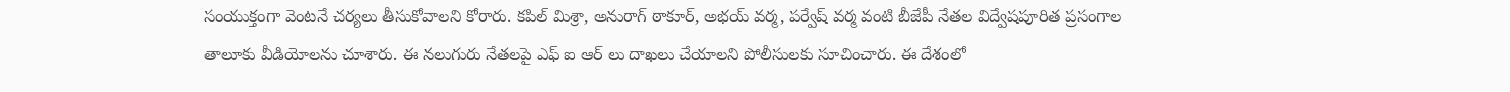సంయుక్తంగా వెంటనే చర్యలు తీసుకోవాలని కోరారు. కపిల్ మిశ్రా, అనురాగ్ ఠాకూర్, అభయ్ వర్మ, పర్వేష్ వర్మ వంటి బీజేపీ నేతల విద్వేషపూరిత ప్రసంగాల తాలూకు వీడియోలను చూశారు. ఈ నలుగురు నేతలపై ఎఫ్ ఐ ఆర్ లు దాఖలు చేయాలని పోలీసులకు సూచించారు. ఈ దేశంలో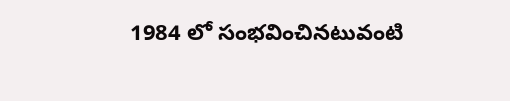1984 లో సంభవించినటువంటి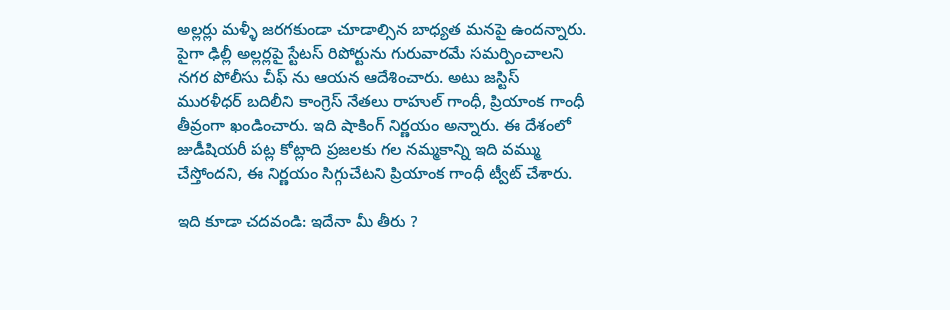అల్లర్లు మళ్ళీ జరగకుండా చూడాల్సిన బాధ్యత మనపై ఉందన్నారు. పైగా ఢిల్లీ అల్లర్లపై స్టేటస్ రిపోర్టును గురువారమే సమర్పించాలని నగర పోలీసు చీఫ్ ను ఆయన ఆదేశించారు. అటు జస్టిస్ మురళీధర్ బదిలీని కాంగ్రెస్ నేతలు రాహుల్ గాంధీ, ప్రియాంక గాంధీ తీవ్రంగా ఖండించారు. ఇది షాకింగ్ నిర్ణయం అన్నారు. ఈ దేశంలో జుడీషియరీ పట్ల కోట్లాది ప్రజలకు గల నమ్మకాన్ని ఇది వమ్ము చేస్తోందని, ఈ నిర్ణయం సిగ్గుచేటని ప్రియాంక గాంధీ ట్వీట్ చేశారు.

ఇది కూడా చదవండి: ఇదేనా మీ తీరు ?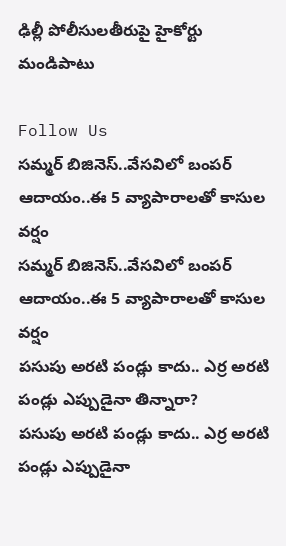ఢిల్లీ పోలీసులతీరుపై హైకోర్టు మండిపాటు

Follow Us
సమ్మర్ బిజినెస్..వేసవిలో బంపర్ ఆదాయం..ఈ 5 వ్యాపారాలతో కాసుల వర్షం
సమ్మర్ బిజినెస్..వేసవిలో బంపర్ ఆదాయం..ఈ 5 వ్యాపారాలతో కాసుల వర్షం
పసుపు అరటి పండ్లు కాదు.. ఎర్ర అరటి పండ్లు ఎప్పుడైనా తిన్నారా?
పసుపు అరటి పండ్లు కాదు.. ఎర్ర అరటి పండ్లు ఎప్పుడైనా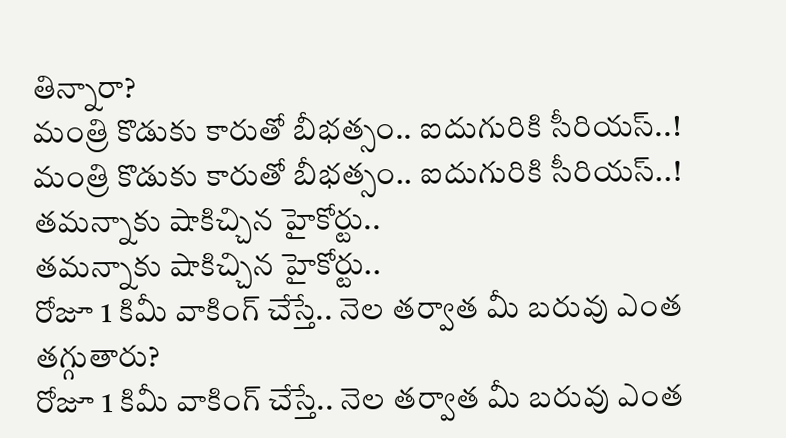తిన్నారా?
మంత్రి కొడుకు కారుతో బీభత్సం.. ఐదుగురికి సీరియస్..!
మంత్రి కొడుకు కారుతో బీభత్సం.. ఐదుగురికి సీరియస్..!
తమన్నాకు షాకిచ్చిన హైకోర్టు..
తమన్నాకు షాకిచ్చిన హైకోర్టు..
రోజూ 1 కిమీ వాకింగ్‌ చేస్తే.. నెల తర్వాత మీ బరువు ఎంత తగ్గుతారు?
రోజూ 1 కిమీ వాకింగ్‌ చేస్తే.. నెల తర్వాత మీ బరువు ఎంత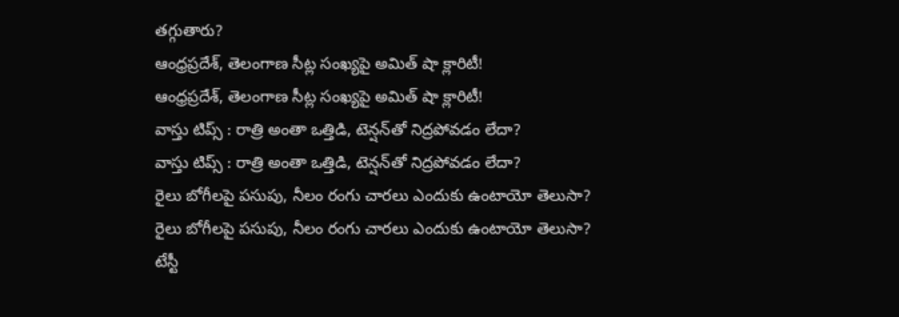తగ్గుతారు?
ఆంధ్రప్రదేశ్, తెలంగాణ సీట్ల సంఖ్యపై అమిత్ షా క్లారిటీ!
ఆంధ్రప్రదేశ్, తెలంగాణ సీట్ల సంఖ్యపై అమిత్ షా క్లారిటీ!
వాస్తు టిప్స్ : రాత్రి అంతా ఒత్తిడి, టెన్షన్‌తో నిద్రపోవడం లేదా?
వాస్తు టిప్స్ : రాత్రి అంతా ఒత్తిడి, టెన్షన్‌తో నిద్రపోవడం లేదా?
రైలు బోగీలపై పసుపు, నీలం రంగు చారలు ఎందుకు ఉంటాయో తెలుసా?
రైలు బోగీలపై పసుపు, నీలం రంగు చారలు ఎందుకు ఉంటాయో తెలుసా?
టేస్టీ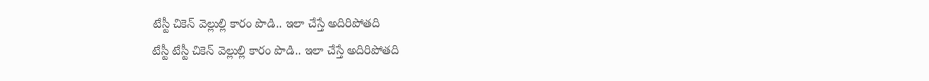టేస్టీ చికెన్ వెల్లుల్లి కారం పొడి.. ఇలా చేస్తే అదిరిపోతది
టేస్టీ టేస్టీ చికెన్ వెల్లుల్లి కారం పొడి.. ఇలా చేస్తే అదిరిపోతది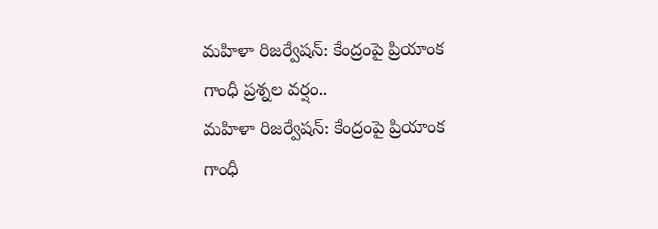మహిళా రిజర్వేషన్: కేంద్రంపై ప్రియాంక గాంధీ ప్రశ్నల వర్షం..
మహిళా రిజర్వేషన్: కేంద్రంపై ప్రియాంక గాంధీ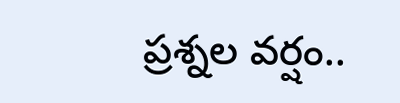ప్రశ్నల వర్షం..